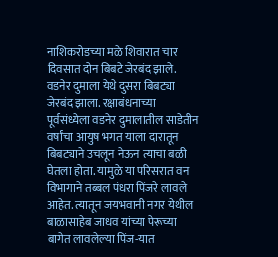नाशिकरोडच्या मळे शिवारात चार दिवसात दोन बिबटे जेरबंद झाले. वडनेर दुमाला येथे दुसरा बिबट्या जेरबंद झाला. रक्षाबंधनाच्या पूर्वसंध्येला वडनेर दुमालातील साडेतीन वर्षांचा आयुष भगत याला दारातून बिबट्याने उचलून नेऊन त्याचा बळी घेतला होता. यामुळे या परिसरात वन विभागाने तब्बल पंधरा पिंजरे लावले आहेत. त्यातून जयभवानी नगर येथील बाळासाहेब जाधव यांच्या पेरूच्या बागेत लावलेल्या पिंज-यात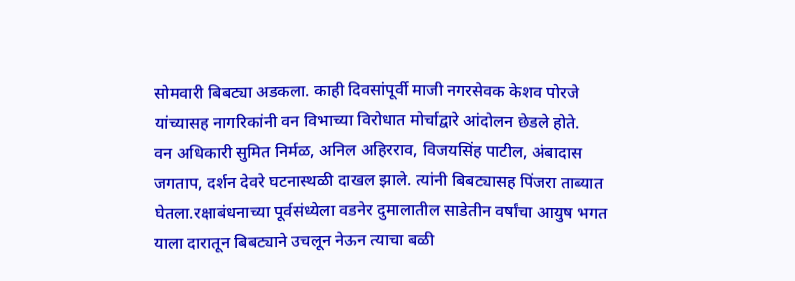सोमवारी बिबट्या अडकला. काही दिवसांपूर्वी माजी नगरसेवक केशव पोरजे यांच्यासह नागरिकांनी वन विभाच्या विरोधात मोर्चाद्वारे आंदोलन छेडले होते.
वन अधिकारी सुमित निर्मळ, अनिल अहिरराव, विजयसिंह पाटील, अंबादास जगताप, दर्शन देवरे घटनास्थळी दाखल झाले. त्यांनी बिबट्यासह पिंजरा ताब्यात घेतला.रक्षाबंधनाच्या पूर्वसंध्येला वडनेर दुमालातील साडेतीन वर्षांचा आयुष भगत याला दारातून बिबट्याने उचलून नेऊन त्याचा बळी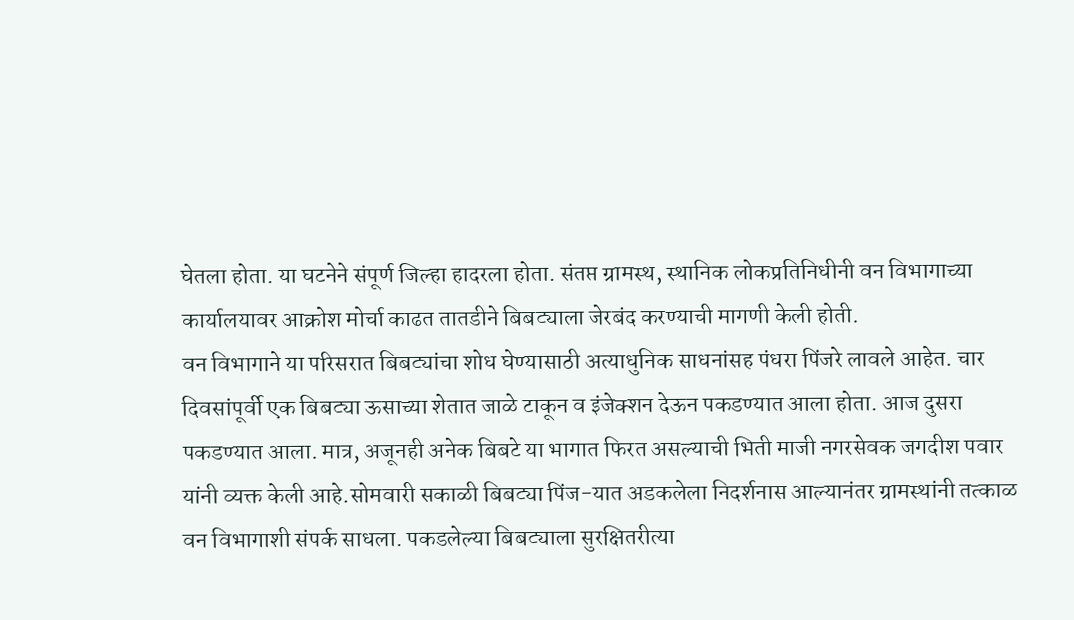घेतला होता. या घटनेने संपूर्ण जिल्हा हादरला होता. संतप्त ग्रामस्थ, स्थानिक लोकप्रतिनिधीनी वन विभागाच्या कार्यालयावर आक्रोश मोर्चा काढत तातडीने बिबट्याला जेरबंद करण्याची मागणी केली होती.
वन विभागाने या परिसरात बिबट्यांचा शोध घेण्यासाठी अत्याधुनिक साधनांसह पंधरा पिंजरे लावले आहेत. चार दिवसांपूर्वी एक बिबट्या ऊसाच्या शेतात जाळे टाकून व इंजेक्शन देऊन पकडण्यात आला होता. आज दुसरा पकडण्यात आला. मात्र, अजूनही अनेक बिबटे या भागात फिरत असल्याची भिती माजी नगरसेवक जगदीश पवार यांनी व्यक्त केली आहे.सोमवारी सकाळी बिबट्या पिंज-यात अडकलेला निदर्शनास आल्यानंतर ग्रामस्थांनी तत्काळ वन विभागाशी संपर्क साधला. पकडलेल्या बिबट्याला सुरक्षितरीत्या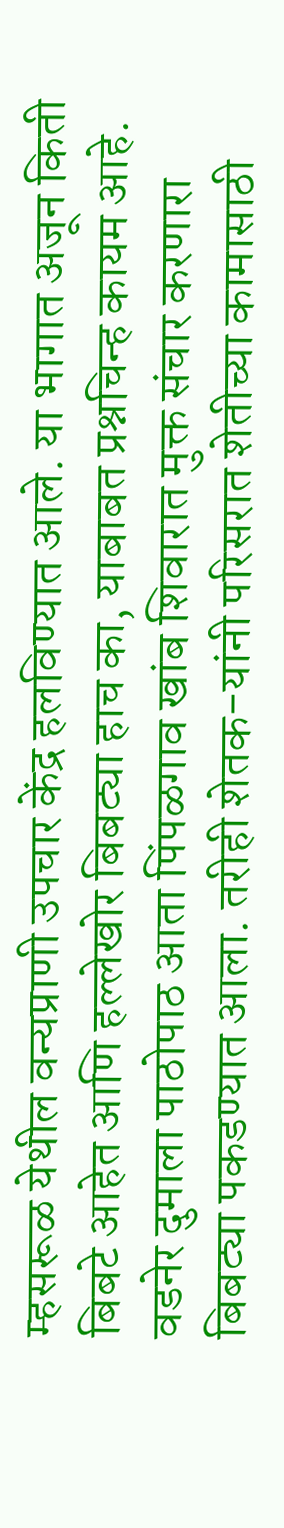म्हसरूळ येथील वन्यप्राणी उपचार केंद्र हलविण्यात आले. या भागात अजून किती बिबटे आहेत आणि हल्लेखोर बिबट्या हाच का, याबाबत प्रश्नचिन्ह कायम आहे.
वडनेर दुमाला पाठोपाठ आता पिंपळगाव खांब शिवारात मुक्त संचार करणारा बिबट्या पकडण्यात आला. तरीही शेतक-यांनी परिसरात शेतीच्या कामासाठी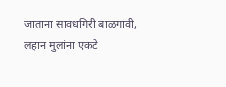जाताना सावधगिरी बाळगावी, लहान मुलांना एकटे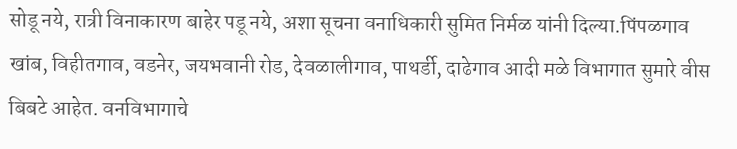सोडू नये, रात्री विनाकारण बाहेर पडू नये, अशा सूचना वनाधिकारी सुमित निर्मळ यांनी दिल्या.पिंपळगाव खांब, विहीतगाव, वडनेर, जयभवानी रोड, देवळालीगाव, पाथर्डी, दाढेगाव आदी मळे विभागात सुमारे वीस बिबटे आहेत. वनविभागाचे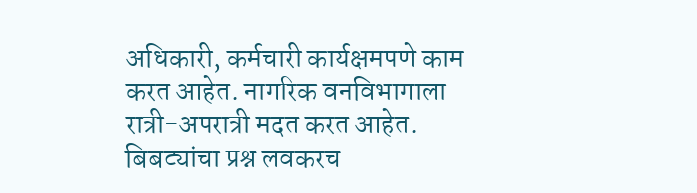अधिकारी, कर्मचारी कार्यक्षमपणे काम करत आहेत. नागरिक वनविभागाला रात्री-अपरात्री मदत करत आहेत. बिबट्यांचा प्रश्न लवकरच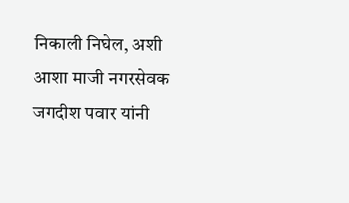निकाली निघेल, अशी आशा माजी नगरसेवक जगदीश पवार यांनी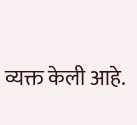व्यक्त केली आहे.